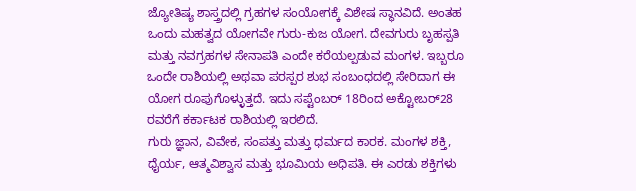ಜ್ಯೋತಿಷ್ಯ ಶಾಸ್ತ್ರದಲ್ಲಿ ಗ್ರಹಗಳ ಸಂಯೋಗಕ್ಕೆ ವಿಶೇಷ ಸ್ಥಾನವಿದೆ. ಅಂತಹ ಒಂದು ಮಹತ್ವದ ಯೋಗವೇ ಗುರು-ಕುಜ ಯೋಗ. ದೇವಗುರು ಬೃಹಸ್ಪತಿ ಮತ್ತು ನವಗ್ರಹಗಳ ಸೇನಾಪತಿ ಎಂದೇ ಕರೆಯಲ್ಪಡುವ ಮಂಗಳ. ಇಬ್ಬರೂ ಒಂದೇ ರಾಶಿಯಲ್ಲಿ ಅಥವಾ ಪರಸ್ಪರ ಶುಭ ಸಂಬಂಧದಲ್ಲಿ ಸೇರಿದಾಗ ಈ ಯೋಗ ರೂಪುಗೊಳ್ಳುತ್ತದೆ. ಇದು ಸಪ್ಟೆಂಬರ್ 18ರಿಂದ ಅಕ್ಟೋಬರ್28 ರವರೆಗೆ ಕರ್ಕಾಟಕ ರಾಶಿಯಲ್ಲಿ ಇರಲಿದೆ.
ಗುರು ಜ್ಞಾನ, ವಿವೇಕ, ಸಂಪತ್ತು ಮತ್ತು ಧರ್ಮದ ಕಾರಕ. ಮಂಗಳ ಶಕ್ತಿ, ಧೈರ್ಯ, ಆತ್ಮವಿಶ್ವಾಸ ಮತ್ತು ಭೂಮಿಯ ಅಧಿಪತಿ. ಈ ಎರಡು ಶಕ್ತಿಗಳು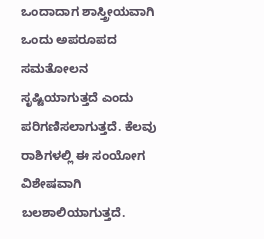ಒಂದಾದಾಗ ಶಾಸ್ತ್ರೀಯವಾಗಿ ಒಂದು ಅಪರೂಪದ ಸಮತೋಲನ ಸೃಷ್ಟಿಯಾಗುತ್ತದೆ ಎಂದು ಪರಿಗಣಿಸಲಾಗುತ್ತದೆ. ಕೆಲವು ರಾಶಿಗಳಲ್ಲಿ ಈ ಸಂಯೋಗ ವಿಶೇಷವಾಗಿ ಬಲಶಾಲಿಯಾಗುತ್ತದೆ.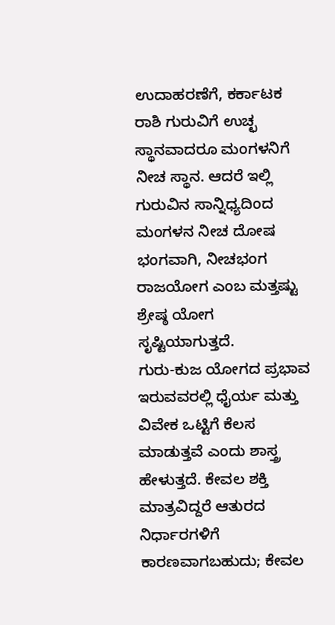ಉದಾಹರಣೆಗೆ, ಕರ್ಕಾಟಕ ರಾಶಿ ಗುರುವಿಗೆ ಉಚ್ಛ ಸ್ಥಾನವಾದರೂ ಮಂಗಳನಿಗೆ ನೀಚ ಸ್ಥಾನ. ಆದರೆ ಇಲ್ಲಿ ಗುರುವಿನ ಸಾನ್ನಿಧ್ಯದಿಂದ ಮಂಗಳನ ನೀಚ ದೋಷ ಭಂಗವಾಗಿ, ನೀಚಭಂಗ ರಾಜಯೋಗ ಎಂಬ ಮತ್ತಷ್ಟು ಶ್ರೇಷ್ಠ ಯೋಗ ಸೃಷ್ಟಿಯಾಗುತ್ತದೆ.
ಗುರು-ಕುಜ ಯೋಗದ ಪ್ರಭಾವ ಇರುವವರಲ್ಲಿ ಧೈರ್ಯ ಮತ್ತು ವಿವೇಕ ಒಟ್ಟಿಗೆ ಕೆಲಸ ಮಾಡುತ್ತವೆ ಎಂದು ಶಾಸ್ತ್ರ ಹೇಳುತ್ತದೆ. ಕೇವಲ ಶಕ್ತಿ ಮಾತ್ರವಿದ್ದರೆ ಆತುರದ ನಿರ್ಧಾರಗಳಿಗೆ ಕಾರಣವಾಗಬಹುದು; ಕೇವಲ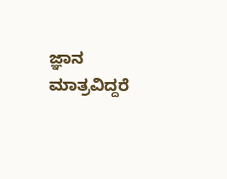ಜ್ಞಾನ ಮಾತ್ರವಿದ್ದರೆ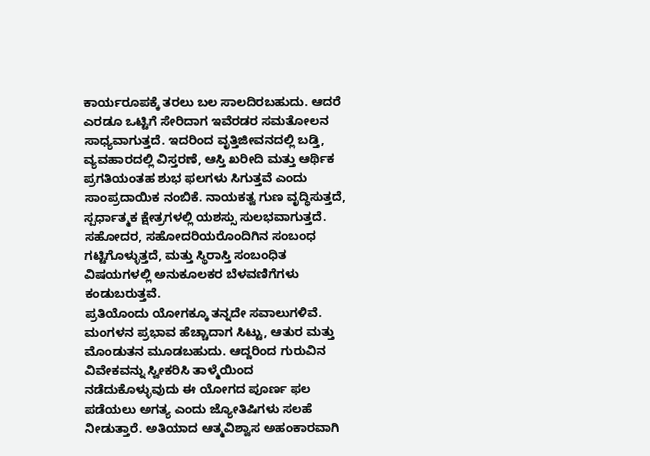ಕಾರ್ಯರೂಪಕ್ಕೆ ತರಲು ಬಲ ಸಾಲದಿರಬಹುದು. ಆದರೆ ಎರಡೂ ಒಟ್ಟಿಗೆ ಸೇರಿದಾಗ ಇವೆರಡರ ಸಮತೋಲನ ಸಾಧ್ಯವಾಗುತ್ತದೆ. ಇದರಿಂದ ವೃತ್ತಿಜೀವನದಲ್ಲಿ ಬಡ್ತಿ, ವ್ಯವಹಾರದಲ್ಲಿ ವಿಸ್ತರಣೆ, ಆಸ್ತಿ ಖರೀದಿ ಮತ್ತು ಆರ್ಥಿಕ ಪ್ರಗತಿಯಂತಹ ಶುಭ ಫಲಗಳು ಸಿಗುತ್ತವೆ ಎಂದು ಸಾಂಪ್ರದಾಯಿಕ ನಂಬಿಕೆ. ನಾಯಕತ್ವ ಗುಣ ವೃದ್ಧಿಸುತ್ತದೆ, ಸ್ಪರ್ಧಾತ್ಮಕ ಕ್ಷೇತ್ರಗಳಲ್ಲಿ ಯಶಸ್ಸು ಸುಲಭವಾಗುತ್ತದೆ. ಸಹೋದರ, ಸಹೋದರಿಯರೊಂದಿಗಿನ ಸಂಬಂಧ ಗಟ್ಟಿಗೊಳ್ಳುತ್ತದೆ, ಮತ್ತು ಸ್ಥಿರಾಸ್ತಿ ಸಂಬಂಧಿತ ವಿಷಯಗಳಲ್ಲಿ ಅನುಕೂಲಕರ ಬೆಳವಣಿಗೆಗಳು ಕಂಡುಬರುತ್ತವೆ.
ಪ್ರತಿಯೊಂದು ಯೋಗಕ್ಕೂ ತನ್ನದೇ ಸವಾಲುಗಳಿವೆ. ಮಂಗಳನ ಪ್ರಭಾವ ಹೆಚ್ಚಾದಾಗ ಸಿಟ್ಟು, ಆತುರ ಮತ್ತು ಮೊಂಡುತನ ಮೂಡಬಹುದು. ಆದ್ದರಿಂದ ಗುರುವಿನ ವಿವೇಕವನ್ನು ಸ್ವೀಕರಿಸಿ ತಾಳ್ಮೆಯಿಂದ ನಡೆದುಕೊಳ್ಳುವುದು ಈ ಯೋಗದ ಪೂರ್ಣ ಫಲ ಪಡೆಯಲು ಅಗತ್ಯ ಎಂದು ಜ್ಯೋತಿಷಿಗಳು ಸಲಹೆ ನೀಡುತ್ತಾರೆ. ಅತಿಯಾದ ಆತ್ಮವಿಶ್ವಾಸ ಅಹಂಕಾರವಾಗಿ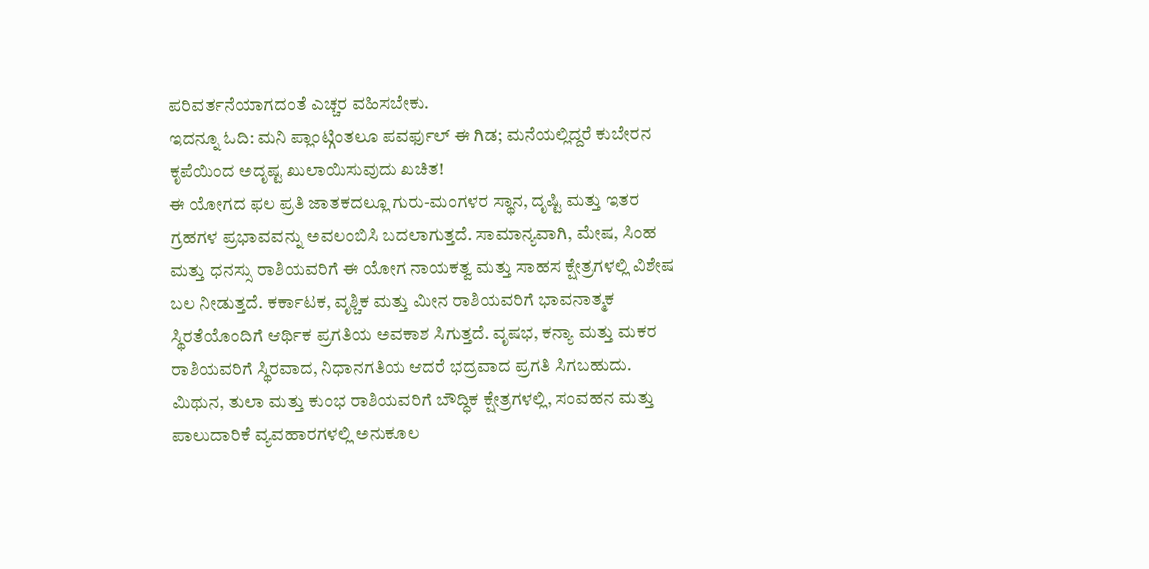ಪರಿವರ್ತನೆಯಾಗದಂತೆ ಎಚ್ಚರ ವಹಿಸಬೇಕು.
ಇದನ್ನೂ ಓದಿ: ಮನಿ ಪ್ಲಾಂಟ್ಗಿಂತಲೂ ಪವರ್ಫುಲ್ ಈ ಗಿಡ; ಮನೆಯಲ್ಲಿದ್ದರೆ ಕುಬೇರನ ಕೃಪೆಯಿಂದ ಅದೃಷ್ಟ ಖುಲಾಯಿಸುವುದು ಖಚಿತ!
ಈ ಯೋಗದ ಫಲ ಪ್ರತಿ ಜಾತಕದಲ್ಲೂ ಗುರು-ಮಂಗಳರ ಸ್ಥಾನ, ದೃಷ್ಟಿ ಮತ್ತು ಇತರ ಗ್ರಹಗಳ ಪ್ರಭಾವವನ್ನು ಅವಲಂಬಿಸಿ ಬದಲಾಗುತ್ತದೆ. ಸಾಮಾನ್ಯವಾಗಿ, ಮೇಷ, ಸಿಂಹ ಮತ್ತು ಧನಸ್ಸು ರಾಶಿಯವರಿಗೆ ಈ ಯೋಗ ನಾಯಕತ್ವ ಮತ್ತು ಸಾಹಸ ಕ್ಷೇತ್ರಗಳಲ್ಲಿ ವಿಶೇಷ ಬಲ ನೀಡುತ್ತದೆ. ಕರ್ಕಾಟಕ, ವೃಶ್ಚಿಕ ಮತ್ತು ಮೀನ ರಾಶಿಯವರಿಗೆ ಭಾವನಾತ್ಮಕ ಸ್ಥಿರತೆಯೊಂದಿಗೆ ಆರ್ಥಿಕ ಪ್ರಗತಿಯ ಅವಕಾಶ ಸಿಗುತ್ತದೆ. ವೃಷಭ, ಕನ್ಯಾ ಮತ್ತು ಮಕರ ರಾಶಿಯವರಿಗೆ ಸ್ಥಿರವಾದ, ನಿಧಾನಗತಿಯ ಆದರೆ ಭದ್ರವಾದ ಪ್ರಗತಿ ಸಿಗಬಹುದು. ಮಿಥುನ, ತುಲಾ ಮತ್ತು ಕುಂಭ ರಾಶಿಯವರಿಗೆ ಬೌದ್ಧಿಕ ಕ್ಷೇತ್ರಗಳಲ್ಲಿ, ಸಂವಹನ ಮತ್ತು ಪಾಲುದಾರಿಕೆ ವ್ಯವಹಾರಗಳಲ್ಲಿ ಅನುಕೂಲ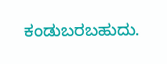ಕಂಡುಬರಬಹುದು.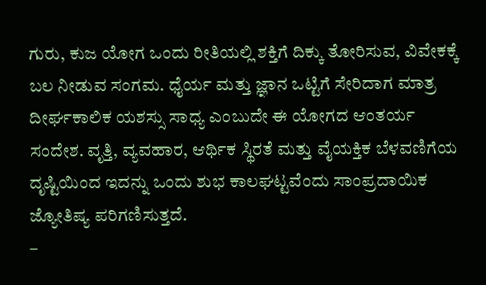ಗುರು, ಕುಜ ಯೋಗ ಒಂದು ರೀತಿಯಲ್ಲಿ ಶಕ್ತಿಗೆ ದಿಕ್ಕು ತೋರಿಸುವ, ವಿವೇಕಕ್ಕೆ ಬಲ ನೀಡುವ ಸಂಗಮ. ಧೈರ್ಯ ಮತ್ತು ಜ್ಞಾನ ಒಟ್ಟಿಗೆ ಸೇರಿದಾಗ ಮಾತ್ರ ದೀರ್ಘಕಾಲಿಕ ಯಶಸ್ಸು ಸಾಧ್ಯ ಎಂಬುದೇ ಈ ಯೋಗದ ಆಂತರ್ಯ ಸಂದೇಶ. ವೃತ್ತಿ, ವ್ಯವಹಾರ, ಆರ್ಥಿಕ ಸ್ಥಿರತೆ ಮತ್ತು ವೈಯಕ್ತಿಕ ಬೆಳವಣಿಗೆಯ ದೃಷ್ಟಿಯಿಂದ ಇದನ್ನು ಒಂದು ಶುಭ ಕಾಲಘಟ್ಟವೆಂದು ಸಾಂಪ್ರದಾಯಿಕ ಜ್ಯೋತಿಷ್ಯ ಪರಿಗಣಿಸುತ್ತದೆ.
–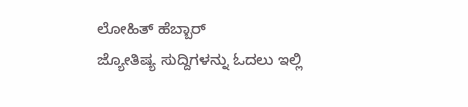ಲೋಹಿತ್ ಹೆಬ್ಬಾರ್
ಜ್ಯೋತಿಷ್ಯ ಸುದ್ದಿಗಳನ್ನು ಓದಲು ಇಲ್ಲಿ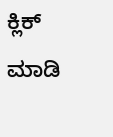ಕ್ಲಿಕ್ ಮಾಡಿ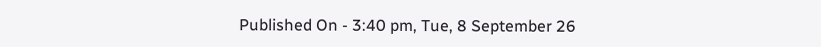Published On - 3:40 pm, Tue, 8 September 26